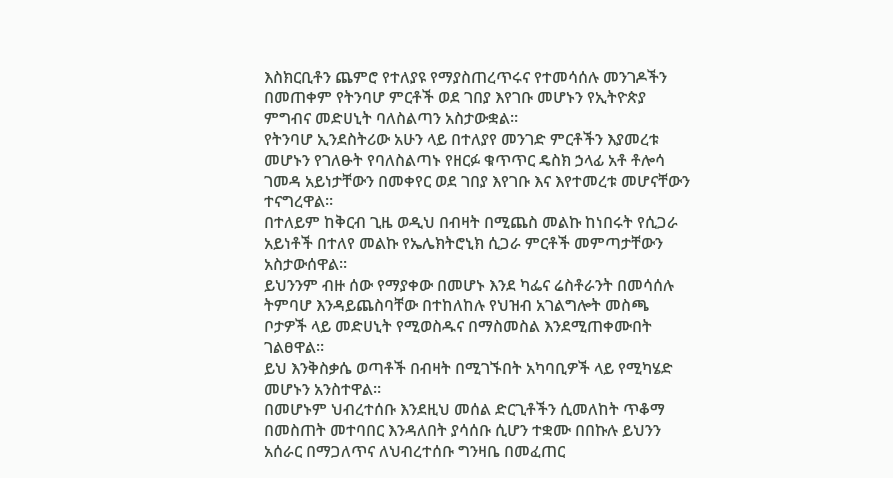እስክርቢቶን ጨምሮ የተለያዩ የማያስጠረጥሩና የተመሳሰሉ መንገዶችን በመጠቀም የትንባሆ ምርቶች ወደ ገበያ እየገቡ መሆኑን የኢትዮጵያ ምግብና መድሀኒት ባለስልጣን አስታውቋል።
የትንባሆ ኢንደስትሪው አሁን ላይ በተለያየ መንገድ ምርቶችን እያመረቱ መሆኑን የገለፁት የባለስልጣኑ የዘርፉ ቁጥጥር ዴስክ ኃላፊ አቶ ቶሎሳ ገመዳ አይነታቸውን በመቀየር ወደ ገበያ እየገቡ እና እየተመረቱ መሆናቸውን ተናግረዋል።
በተለይም ከቅርብ ጊዜ ወዲህ በብዛት በሚጨስ መልኩ ከነበሩት የሲጋራ አይነቶች በተለየ መልኩ የኤሌክትሮኒክ ሲጋራ ምርቶች መምጣታቸውን አስታውሰዋል፡፡
ይህንንም ብዙ ሰው የማያቀው በመሆኑ እንደ ካፌና ሬስቶራንት በመሳሰሉ ትምባሆ እንዳይጨስባቸው በተከለከሉ የህዝብ አገልግሎት መስጫ ቦታዎች ላይ መድሀኒት የሚወስዱና በማስመስል እንደሚጠቀሙበት ገልፀዋል።
ይህ እንቅስቃሴ ወጣቶች በብዛት በሚገኙበት አካባቢዎች ላይ የሚካሄድ መሆኑን አንስተዋል።
በመሆኑም ህብረተሰቡ እንደዚህ መሰል ድርጊቶችን ሲመለከት ጥቆማ በመስጠት መተባበር እንዳለበት ያሳሰቡ ሲሆን ተቋሙ በበኩሉ ይህንን አሰራር በማጋለጥና ለህብረተሰቡ ግንዛቤ በመፈጠር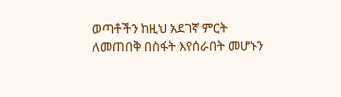ወጣቶችን ከዚህ አደገኛ ምርት ለመጠበቅ በስፋት እየሰራበት መሆኑን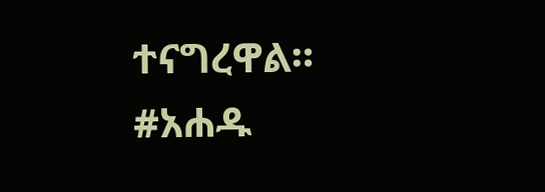ተናግረዋል።
#አሐዱ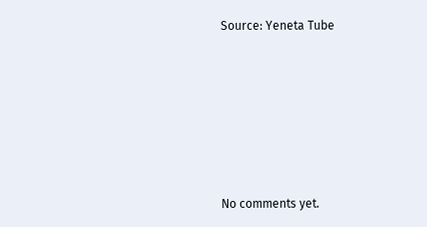Source: Yeneta Tube








No comments yet.